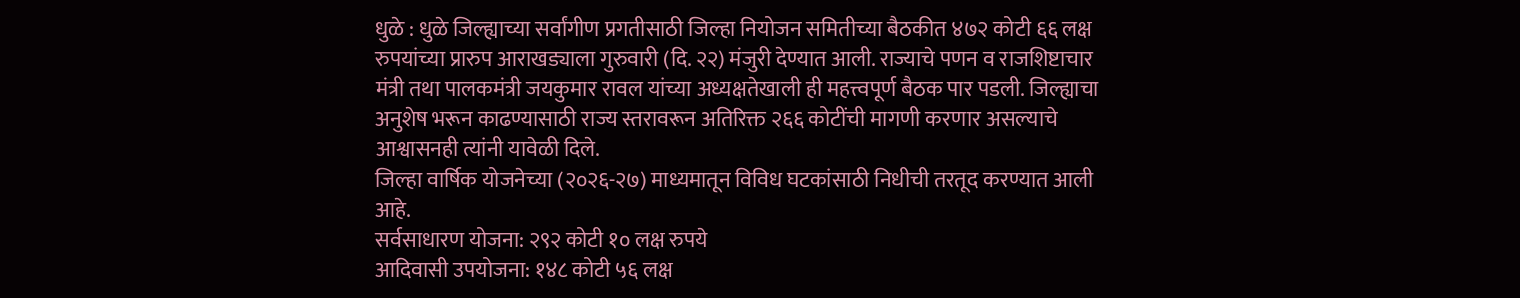धुळे : धुळे जिल्ह्याच्या सर्वांगीण प्रगतीसाठी जिल्हा नियोजन समितीच्या बैठकीत ४७२ कोटी ६६ लक्ष रुपयांच्या प्रारुप आराखड्याला गुरुवारी (दि. २२) मंजुरी देण्यात आली. राज्याचे पणन व राजशिष्टाचार मंत्री तथा पालकमंत्री जयकुमार रावल यांच्या अध्यक्षतेखाली ही महत्त्वपूर्ण बैठक पार पडली. जिल्ह्याचा अनुशेष भरून काढण्यासाठी राज्य स्तरावरून अतिरिक्त २६६ कोटींची मागणी करणार असल्याचे आश्वासनही त्यांनी यावेळी दिले.
जिल्हा वार्षिक योजनेच्या (२०२६-२७) माध्यमातून विविध घटकांसाठी निधीची तरतूद करण्यात आली आहे.
सर्वसाधारण योजना: २९२ कोटी १० लक्ष रुपये
आदिवासी उपयोजना: १४८ कोटी ५६ लक्ष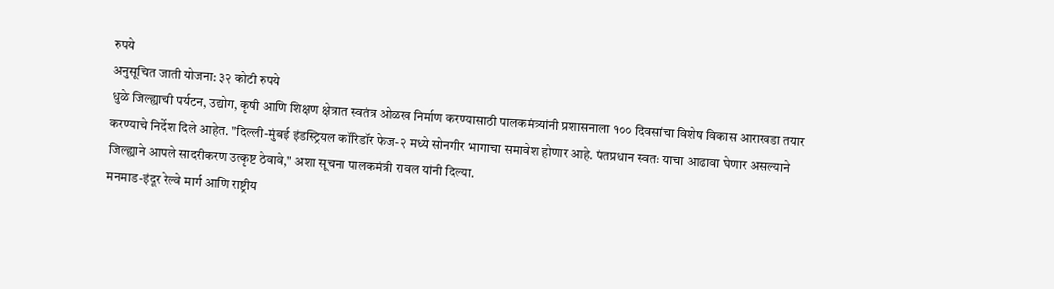रुपये
अनुसूचित जाती योजना: ३२ कोटी रुपये
धुळे जिल्ह्याची पर्यटन, उद्योग, कृषी आणि शिक्षण क्षेत्रात स्वतंत्र ओळख निर्माण करण्यासाठी पालकमंत्र्यांनी प्रशासनाला १०० दिवसांचा विशेष विकास आराखडा तयार करण्याचे निर्देश दिले आहेत. "दिल्ली-मुंबई इंडस्ट्रियल कॉरिडॉर फेज-२ मध्ये सोनगीर भागाचा समावेश होणार आहे. पंतप्रधान स्वतः याचा आढावा घेणार असल्याने जिल्ह्याने आपले सादरीकरण उत्कृष्ट ठेवावे," अशा सूचना पालकमंत्री रावल यांनी दिल्या.
मनमाड-इंदूर रेल्वे मार्ग आणि राष्ट्रीय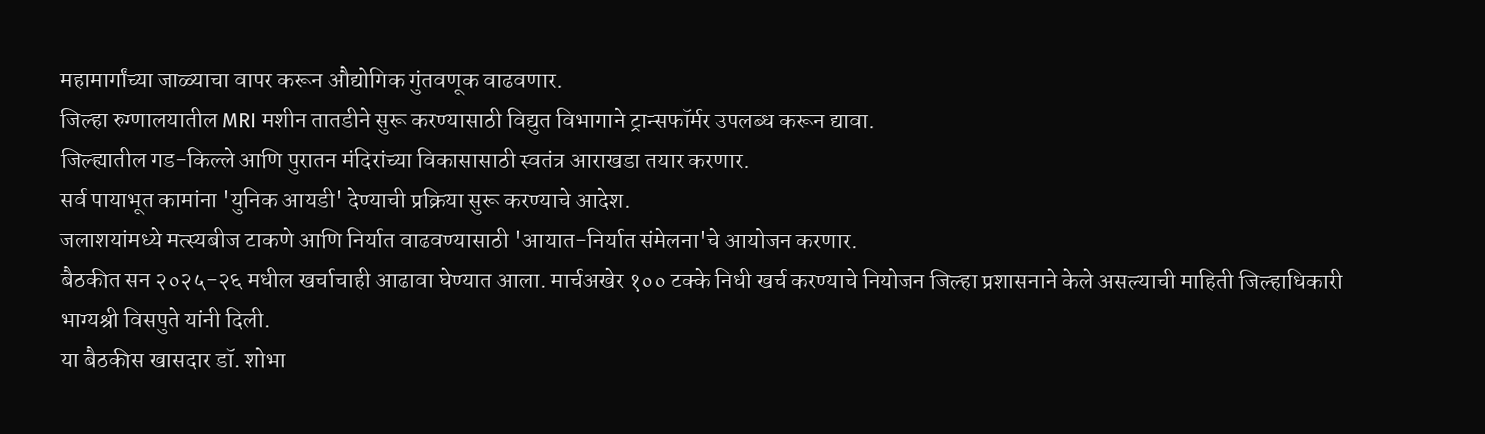महामार्गांच्या जाळ्याचा वापर करून औद्योगिक गुंतवणूक वाढवणार.
जिल्हा रुग्णालयातील MRI मशीन तातडीने सुरू करण्यासाठी विद्युत विभागाने ट्रान्सफॉर्मर उपलब्ध करून द्यावा.
जिल्ह्यातील गड-किल्ले आणि पुरातन मंदिरांच्या विकासासाठी स्वतंत्र आराखडा तयार करणार.
सर्व पायाभूत कामांना 'युनिक आयडी' देण्याची प्रक्रिया सुरू करण्याचे आदेश.
जलाशयांमध्ये मत्स्यबीज टाकणे आणि निर्यात वाढवण्यासाठी 'आयात-निर्यात संमेलना'चे आयोजन करणार.
बैठकीत सन २०२५-२६ मधील खर्चाचाही आढावा घेण्यात आला. मार्चअखेर १०० टक्के निधी खर्च करण्याचे नियोजन जिल्हा प्रशासनाने केले असल्याची माहिती जिल्हाधिकारी भाग्यश्री विसपुते यांनी दिली.
या बैठकीस खासदार डॉ. शोभा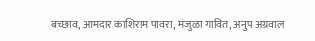बच्छाव, आमदार काशिराम पावरा, मंजुळा गावित, अनुप अग्रवाल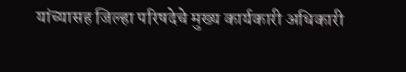यांच्यासह जिल्हा परिषदेचे मुख्य कार्यकारी अधिकारी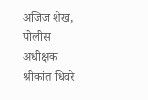अजिज शेख, पोलीस अधीक्षक श्रीकांत धिवरे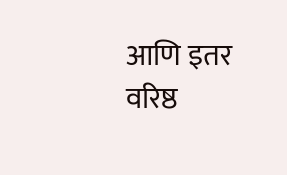आणि इतर वरिष्ठ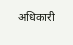अधिकारी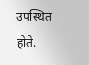उपस्थित होते.